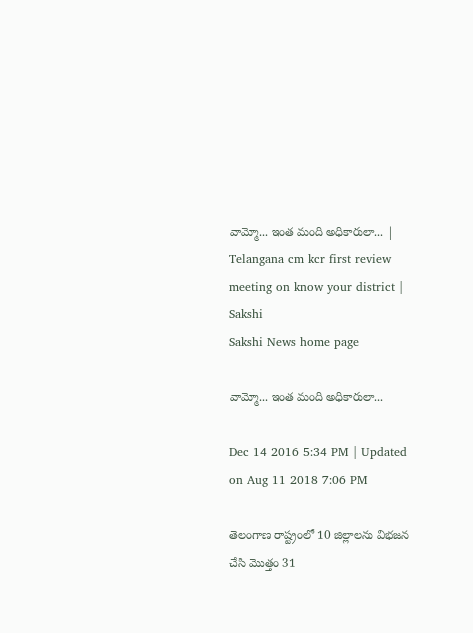వామ్మో... ఇంత మంది అధికారులా... | Telangana cm kcr first review meeting on know your district | Sakshi
Sakshi News home page

వామ్మో... ఇంత మంది అధికారులా...

Dec 14 2016 5:34 PM | Updated on Aug 11 2018 7:06 PM

తెలంగాణ రాష్ట్రంలో 10 జిల్లాలను విభజన చేసి మొత్తం 31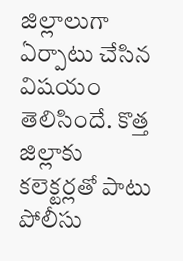జిల్లాలుగా ఏర్పాటు చేసిన విషయం తెలిసిందే. కొత్త జిల్లాకు కలెక్టర్లతో పాటు పోలీసు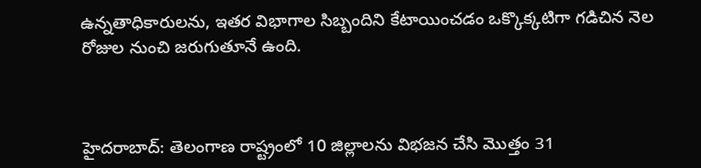ఉన్నతాధికారులను, ఇతర విభాగాల సిబ్బందిని కేటాయించడం ఒక్కొక్కటిగా గడిచిన నెల రోజుల నుంచి జరుగుతూనే ఉంది.



హైదరాబాద్: తెలంగాణ రాష్ట్రంలో 10 జిల్లాలను విభజన చేసి మొత్తం 31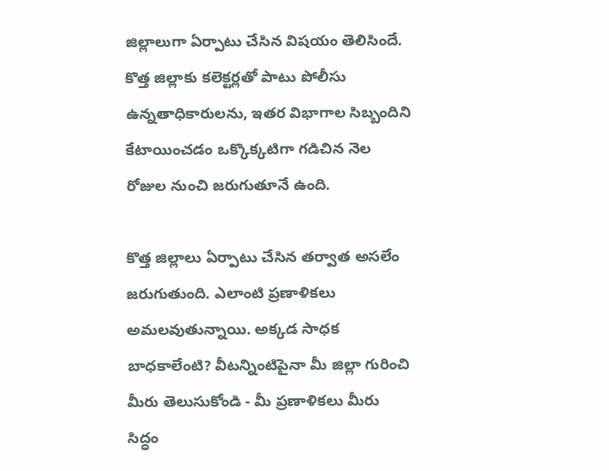జిల్లాలుగా ఏర్పాటు చేసిన విషయం తెలిసిందే. కొత్త జిల్లాకు కలెక్టర్లతో పాటు పోలీసు ఉన్నతాధికారులను, ఇతర విభాగాల సిబ్బందిని కేటాయించడం ఒక్కొక్కటిగా గడిచిన నెల రోజుల నుంచి జరుగుతూనే ఉంది.

కొత్త జిల్లాలు ఏర్పాటు చేసిన తర్వాత అసలేం జరుగుతుంది. ఎలాంటి ప్రణాళికలు అమలవుతున్నాయి. అక్కడ సాధక బాధకాలేంటి? వీటన్నింటిపైనా మీ జిల్లా గురించి మీరు తెలుసుకోండి - మీ ప్రణాళికలు మీరు సిద్ధం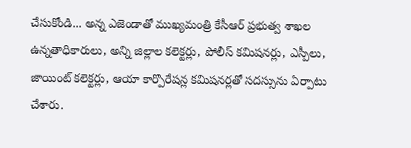చేసుకోండి... అన్న ఎజెండాతో ముఖ్యమంత్రి కేసీఆర్ ప్రభుత్వ శాఖల ఉన్నతాధికారులు, అన్ని జిల్లాల కలెక్టర్లు, పోలీస్ కమిషనర్లు, ఎస్పీలు, జాయింట్ కలెక్టర్లు, ఆయా కార్పొరేషన్ల కమిషనర్లతో సదస్సును ఏర్పాటు చేశారు.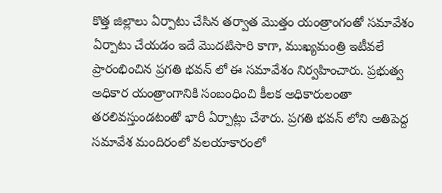కొత్త జిల్లాలు ఏర్పాటు చేసిన తర్వాత మొత్తం యంత్రాంగంతో సమావేశం ఏర్పాటు చేయడం ఇదే మొదటిసారి కాగా, ముఖ్యమంత్రి ఇటీవలే ప్రారంభించిన ప్రగతి భవన్ లో ఈ సమావేశం నిర్వహించారు. ప్రభుత్వ అధికార యంత్రాంగానికి సంబంధించి కీలక అధికారులంతా తరలివస్తుండటంతో భారీ ఏర్పాట్లు చేశారు. ప్రగతి భవన్ లోని అతిపెద్ద సమావేశ మందిరంలో వలయాకారంలో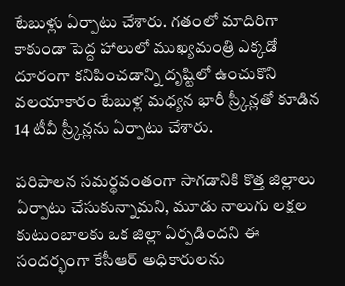టేబుళ్లు ఏర్పాటు చేశారు. గతంలో మాదిరిగా కాకుండా పెద్ద హాలులో ముఖ్యమంత్రి ఎక్కడో దూరంగా కనిపించడాన్ని దృష్టిలో ఉంచుకొని వలయాకారం టేబుళ్ల మధ్యన భారీ స్ర్కీన్లతో కూడిన 14 టీవీ స్ర్కీన్లను ఏర్పాటు చేశారు.

పరిపాలన సమర్థవంతంగా సాగడానికి కొత్త జిల్లాలు ఏర్పాటు చేసుకున్నామని, మూడు నాలుగు లక్షల కుటుంబాలకు ఒక జిల్లా ఏర్పడిందని ఈ సందర్భంగా కేసీఆర్ అధికారులను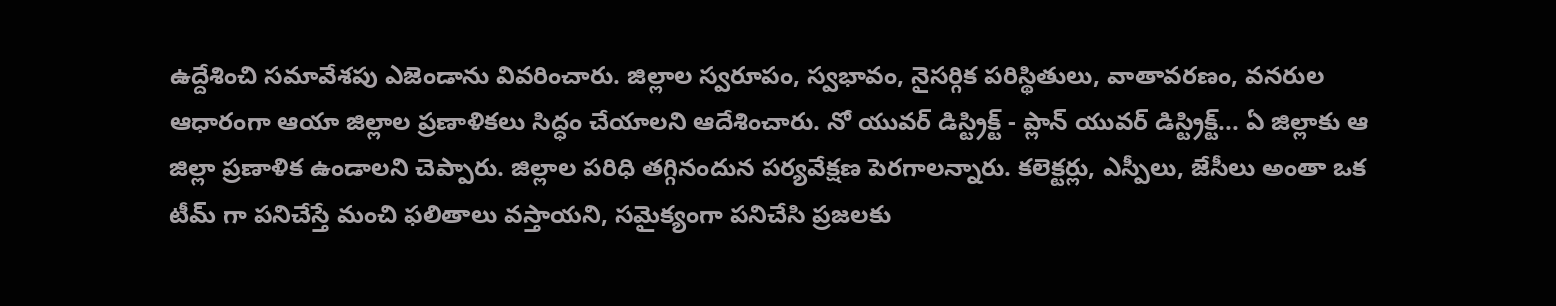ఉద్దేశించి సమావేశపు ఎజెండాను వివరించారు. జిల్లాల స్వరూపం, స్వభావం, నైసర్గిక పరిస్థితులు, వాతావరణం, వనరుల ఆధారంగా ఆయా జిల్లాల ప్రణాళికలు సిద్ధం చేయాలని ఆదేశించారు. నో యువర్ డిస్ట్రిక్ట్ - ప్లాన్ యువర్ డిస్ట్రిక్ట్... ఏ జిల్లాకు ఆ జిల్లా ప్రణాళిక ఉండాలని చెప్పారు. జిల్లాల పరిధి తగ్గినందున పర్యవేక్షణ పెరగాలన్నారు. కలెక్టర్లు, ఎస్పీలు, జేసీలు అంతా ఒక టీమ్ గా పనిచేస్తే మంచి ఫలితాలు వస్తాయని, సమైక్యంగా పనిచేసి ప్రజలకు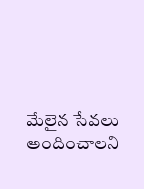మేలైన సేవలు అందించాలని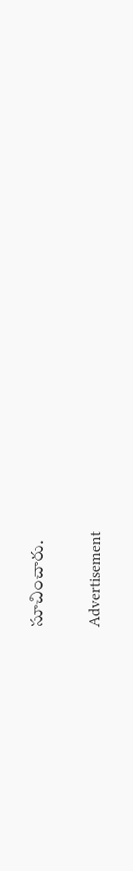సూచించారు.

Advertisement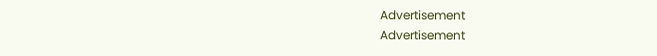Advertisement
Advertisement